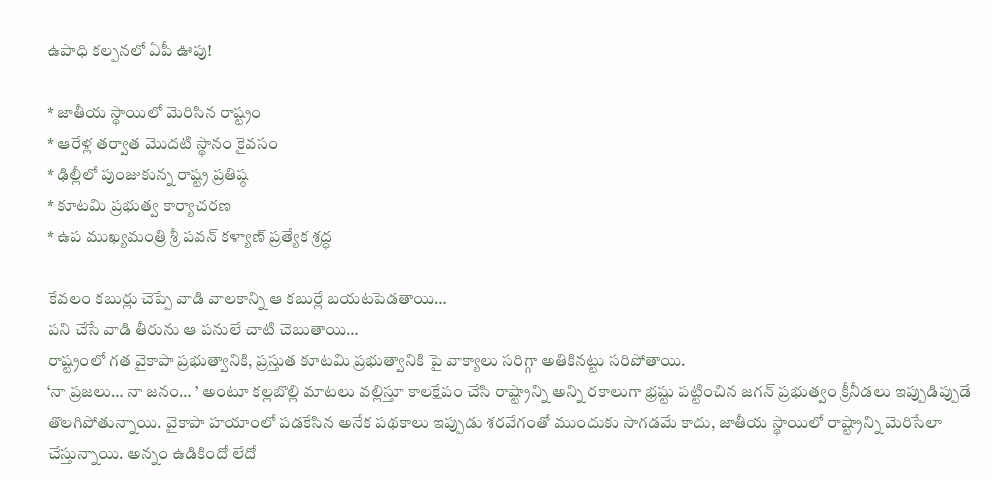ఉపాధి కల్పనలో ఏపీ ఊపు!

* జాతీయ స్థాయిలో మెరిసిన రాష్ట్రం
* ఆరేళ్ల తర్వాత మొదటి స్థానం కైవసం
* ఢిల్లీలో పుంజుకున్న రాష్ట్ర ప్రతిష్ఠ
* కూటమి ప్రభుత్వ కార్యాచరణ
* ఉప ముఖ్యమంత్రి శ్రీ పవన్ కళ్యాణ్ ప్రత్యేక శ్రద్ధ

కేవలం కబుర్లు చెప్పే వాడి వాలకాన్ని ఆ కబుర్లే బయటపెడతాయి…
పని చేసే వాడి తీరును ఆ పనులే చాటి చెబుతాయి…
రాష్ట్రంలో గత వైకాపా ప్రభుత్వానికి, ప్రస్తుత కూటమి ప్రభుత్వానికి పై వాక్యాలు సరిగ్గా అతికినట్టు సరిపోతాయి.
‘నా ప్రజలు… నా జనం… ’ అంటూ కల్లబొల్లి మాటలు వల్లిస్తూ కాలక్షేపం చేసి రాష్ట్రాన్ని అన్ని రకాలుగా భ్రష్టు పట్టించిన జగన్ ప్రభుత్వం క్రీనీడలు ఇప్పుడిప్పుడే తొలగిపోతున్నాయి. వైకాపా హయాంలో పడకేసిన అనేక పథకాలు ఇప్పుడు శరవేగంతో ముందుకు సాగడమే కాదు, జాతీయ స్థాయిలో రాష్ట్రాన్ని మెరిసేలా చేస్తున్నాయి. అన్నం ఉడికిందో లేదో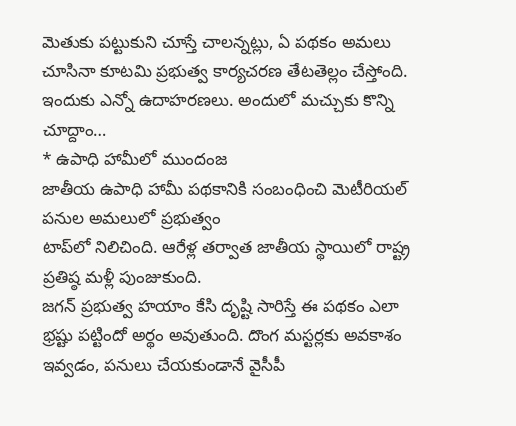మెతుకు పట్టుకుని చూస్తే చాలన్నట్లు, ఏ పథకం అమలు చూసినా కూటమి ప్రభుత్వ కార్యచరణ తేటతెల్లం చేస్తోంది. ఇందుకు ఎన్నో ఉదాహరణలు. అందులో మచ్చుకు కొన్ని చూద్దాం…
* ఉపాధి హామీలో ముందంజ
జాతీయ ఉపాధి హామీ పథకానికి సంబంధించి మెటీరియల్ పనుల అమలులో ప్రభుత్వం
టాప్‌లో నిలిచింది. ఆరేళ్ల తర్వాత జాతీయ స్థాయిలో రాష్ట్ర ప్రతిష్ఠ మళ్లీ పుంజుకుంది.
జగన్‌ ప్రభుత్వ హయాం కేసి దృష్టి సారిస్తే ఈ పథకం ఎలా భ్రష్టు పట్టిందో అర్థం అవుతుంది. దొంగ మస్టర్లకు అవకాశం ఇవ్వడం, పనులు చేయకుండానే వైసీపీ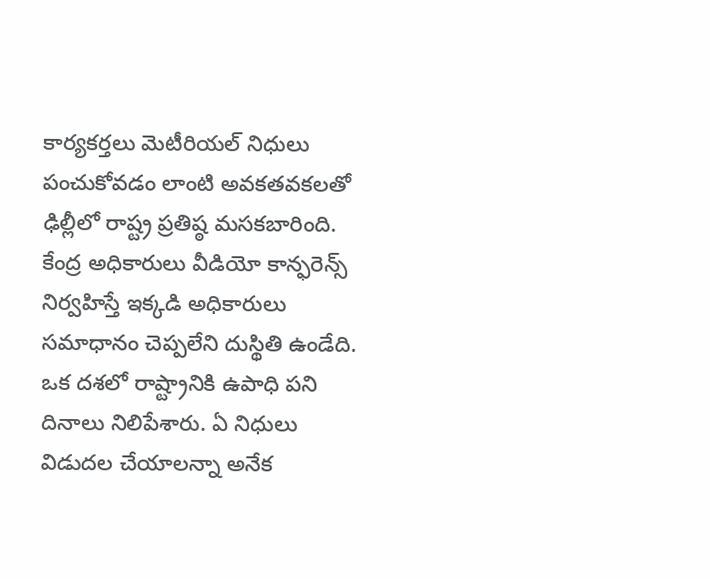కార్యకర్తలు మెటీరియల్‌ నిధులు పంచుకోవడం లాంటి అవకతవకలతో ఢిల్లీలో రాష్ట్ర ప్రతిష్ఠ మసకబారింది. కేంద్ర అధికారులు వీడియో కాన్ఫరెన్స్‌ నిర్వహిస్తే ఇక్కడి అధికారులు సమాధానం చెప్పలేని దుస్థితి ఉండేది. ఒక దశలో రాష్ట్రానికి ఉపాధి పని దినాలు నిలిపేశారు. ఏ నిధులు విడుదల చేయాలన్నా అనేక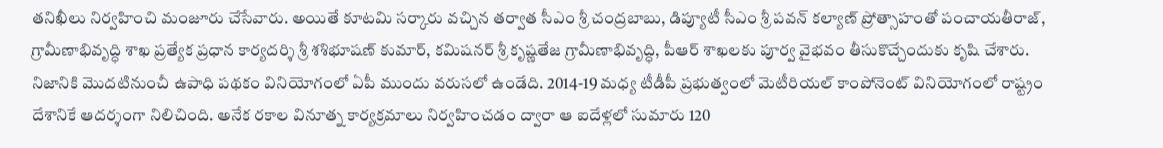తనిఖీలు నిర్వహించి మంజూరు చేసేవారు. అయితే కూటమి సర్కారు వచ్చిన తర్వాత సీఎం శ్రీ చంద్రబాబు, డిప్యూటీ సీఎం శ్రీ పవన్‌ కల్యాణ్‌ ప్రోత్సాహంతో పంచాయతీరాజ్‌, గ్రామీణాభివృద్ధి శాఖ ప్రత్యేక ప్రధాన కార్యదర్శి శ్రీ శశిభూషణ్‌ కుమార్‌, కమిషనర్‌ శ్రీ కృష్ణతేజ గ్రామీణాభివృద్ధి, పీఆర్‌ శాఖలకు పూర్వ వైభవం తీసుకొచ్చేందుకు కృషి చేశారు.
నిజానికి మొదటినుంచీ ఉపాధి పథకం వినియోగంలో ఏపీ ముందు వరుసలో ఉండేది. 2014-19 మధ్య టీడీపీ ప్రభుత్వంలో మెటీరియల్‌ కాంపోనెంట్‌ వినియోగంలో రాష్ట్రం దేశానికే ఆదర్శంగా నిలిచింది. అనేక రకాల వినూత్న కార్యక్రమాలు నిర్వహించడం ద్వారా ఆ ఐదేళ్లలో సుమారు 120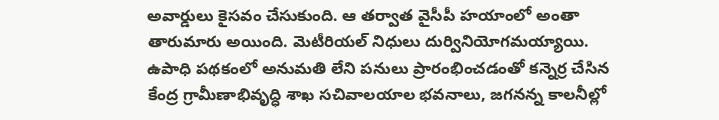అవార్డులు కైసవం చేసుకుంది. ఆ తర్వాత వైసీపీ హయాంలో అంతా తారుమారు అయింది. మెటీరియల్‌ నిధులు దుర్వినియోగమయ్యాయి. ఉపాధి పథకంలో అనుమతి లేని పనులు ప్రారంభించడంతో కన్నెర్ర చేసిన కేంద్ర గ్రామీణాభివృద్ధి శాఖ సచివాలయాల భవనాలు, జగనన్న కాలనీల్లో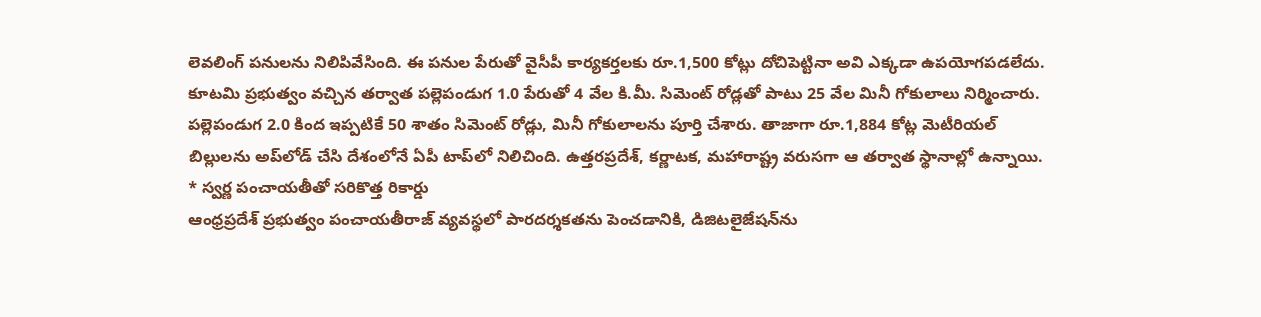లెవలింగ్‌ పనులను నిలిపివేసింది. ఈ పనుల పేరుతో వైసీపీ కార్యకర్తలకు రూ.1,500 కోట్లు దోచిపెట్టినా అవి ఎక్కడా ఉపయోగపడలేదు. కూటమి ప్రభుత్వం వచ్చిన తర్వాత పల్లెపండుగ 1.0 పేరుతో 4 వేల కి.మీ. సిమెంట్‌ రోడ్లతో పాటు 25 వేల మినీ గోకులాలు నిర్మించారు. పల్లెపండుగ 2.0 కింద ఇప్పటికే 50 శాతం సిమెంట్‌ రోడ్లు, మినీ గోకులాలను పూర్తి చేశారు. తాజాగా రూ.1,884 కోట్ల మెటీరియల్‌ బిల్లులను అప్‌లోడ్‌ చేసి దేశంలోనే ఏపీ టాప్‌లో నిలిచింది. ఉత్తరప్రదేశ్‌, కర్ణాటక, మహారాష్ట్ర వరుసగా ఆ తర్వాత స్థానాల్లో ఉన్నాయి.
* స్వర్ణ పంచాయతీతో సరికొత్త రికార్డు
ఆంధ్రప్రదేశ్ ప్రభుత్వం పంచాయతీరాజ్ వ్యవస్థలో పారదర్శకతను పెంచడానికి, డిజిటలైజేషన్‌ను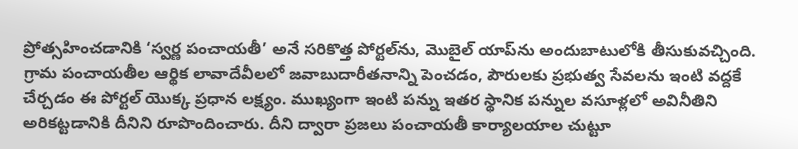ప్రోత్సహించడానికి ‘స్వర్ణ పంచాయతీ’ అనే సరికొత్త పోర్టల్‌ను, మొబైల్ యాప్‌ను అందుబాటులోకి తీసుకువచ్చింది. గ్రామ పంచాయతీల ఆర్థిక లావాదేవీలలో జవాబుదారీతనాన్ని పెంచడం, పౌరులకు ప్రభుత్వ సేవలను ఇంటి వద్దకే చేర్చడం ఈ పోర్టల్ యొక్క ప్రధాన లక్ష్యం. ముఖ్యంగా ఇంటి పన్ను ఇతర స్థానిక పన్నుల వసూళ్లలో అవినీతిని అరికట్టడానికి దీనిని రూపొందించారు. దీని ద్వారా ప్రజలు పంచాయతీ కార్యాలయాల చుట్టూ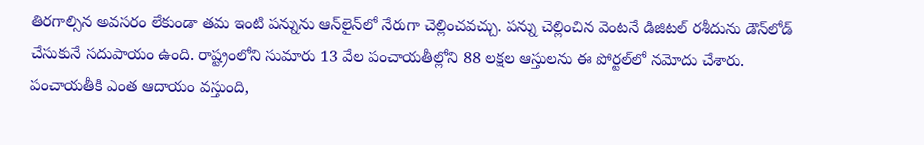తిరగాల్సిన అవసరం లేకుండా తమ ఇంటి పన్నును ఆన్‌లైన్‌లో నేరుగా చెల్లించవచ్చు. పన్ను చెల్లించిన వెంటనే డిజిటల్ రశీదును డౌన్‌లోడ్ చేసుకునే సదుపాయం ఉంది. రాష్ట్రంలోని సుమారు 13 వేల పంచాయతీల్లోని 88 లక్షల ఆస్తులను ఈ పోర్టల్‌లో నమోదు చేశారు. పంచాయతీకి ఎంత ఆదాయం వస్తుంది,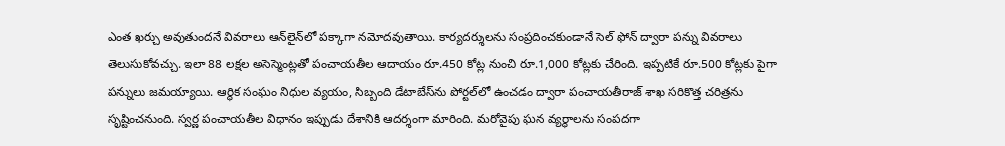ఎంత ఖర్చు అవుతుందనే వివరాలు ఆన్‌లైన్‌లో పక్కాగా నమోదవుతాయి. కార్యదర్శులను సంప్రదించకుండానే సెల్ ఫోన్ ద్వారా పన్ను వివరాలు తెలుసుకోవచ్చు. ఇలా 88 లక్షల అసెస్మెంట్లతో పంచాయతీల ఆదాయం రూ.450 కోట్ల నుంచి రూ.1,000 కోట్లకు చేరింది. ఇప్పటికే రూ.500 కోట్లకు పైగా పన్నులు జమయ్యాయి. ఆర్థిక సంఘం నిధుల వ్యయం, సిబ్బంది డేటాబేస్‌ను పోర్టల్‌లో ఉంచడం ద్వారా పంచాయతీరాజ్‌ శాఖ సరికొత్త చరిత్రను సృష్టించనుంది. స్వర్ణ పంచాయతీల విధానం ఇప్పుడు దేశానికి ఆదర్శంగా మారింది. మరోవైపు ఘన వ్యర్థాలను సంపదగా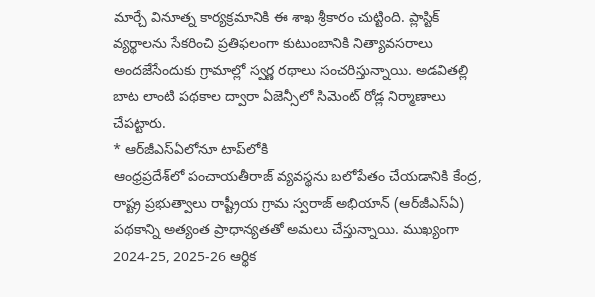మార్చే వినూత్న కార్యక్రమానికి ఈ శాఖ శ్రీకారం చుట్టింది. ప్లాస్టిక్‌ వ్యర్థాలను సేకరించి ప్రతిఫలంగా కుటుంబానికి నిత్యావసరాలు అందజేసేందుకు గ్రామాల్లో స్వర్ణ రథాలు సంచరిస్తున్నాయి. అడవితల్లి బాట లాంటి పథకాల ద్వారా ఏజెన్సీలో సిమెంట్‌ రోడ్ల నిర్మాణాలు చేపట్టారు.
* ఆర్‌జీఎస్ఏలోనూ టాప్‌లోకి
ఆంధ్రప్రదేశ్‌లో పంచాయతీరాజ్ వ్యవస్థను బలోపేతం చేయడానికి కేంద్ర, రాష్ట్ర ప్రభుత్వాలు రాష్ట్రీయ గ్రామ స్వరాజ్ అభియాన్ (ఆర్‌జీఎస్‌ఏ) పథకాన్ని అత్యంత ప్రాధాన్యతతో అమలు చేస్తున్నాయి. ముఖ్యంగా 2024-25, 2025-26 ఆర్థిక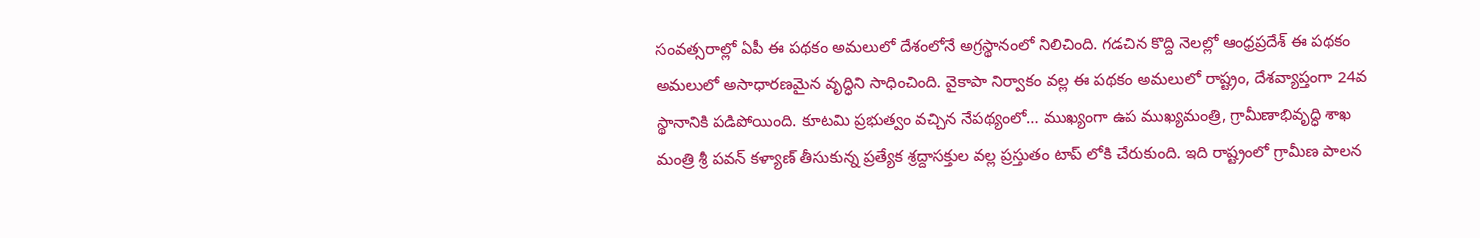సంవత్సరాల్లో ఏపీ ఈ పథకం అమలులో దేశంలోనే అగ్రస్థానంలో నిలిచింది. గడచిన కొద్ది నెలల్లో ఆంధ్రప్రదేశ్ ఈ పథకం అమలులో అసాధారణమైన వృద్ధిని సాధించింది. వైకాపా నిర్వాకం వల్ల ఈ పథకం అమలులో రాష్ట్రం, దేశవ్యాప్తంగా 24వ స్థానానికి పడిపోయింది. కూటమి ప్రభుత్వం వచ్చిన నేపథ్యంలో… ముఖ్యంగా ఉప ముఖ్యమంత్రి, గ్రామీణాభివృద్ధి శాఖ మంత్రి శ్రీ పవన్ కళ్యాణ్ తీసుకున్న ప్రత్యేక శ్రద్దాసక్తుల వల్ల ప్రస్తుతం టాప్ లోకి చేరుకుంది. ఇది రాష్ట్రంలో గ్రామీణ పాలన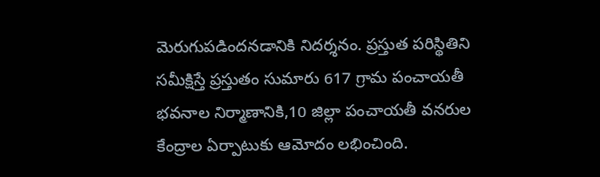మెరుగుపడిందనడానికి నిదర్శనం. ప్రస్తుత పరిస్థితిని సమీక్షిస్తే ప్రస్తుతం సుమారు 617 గ్రామ పంచాయతీ భవనాల నిర్మాణానికి,10 జిల్లా పంచాయతీ వనరుల కేంద్రాల ఏర్పాటుకు ఆమోదం లభించింది.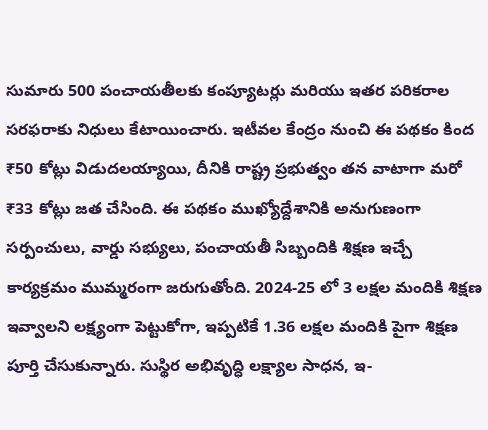సుమారు 500 పంచాయతీలకు కంప్యూటర్లు మరియు ఇతర పరికరాల సరఫరాకు నిధులు కేటాయించారు. ఇటీవల కేంద్రం నుంచి ఈ పథకం కింద ₹50 కోట్లు విడుదలయ్యాయి, దీనికి రాష్ట్ర ప్రభుత్వం తన వాటాగా మరో ₹33 కోట్లు జత చేసింది. ఈ పథకం ముఖ్యోద్దేశానికి అనుగుణంగా సర్పంచులు, వార్డు సభ్యులు, పంచాయతీ సిబ్బందికి శిక్షణ ఇచ్చే కార్యక్రమం ముమ్మరంగా జరుగుతోంది. 2024-25 లో 3 లక్షల మందికి శిక్షణ ఇవ్వాలని లక్ష్యంగా పెట్టుకోగా, ఇప్పటికే 1.36 లక్షల మందికి పైగా శిక్షణ పూర్తి చేసుకున్నారు. సుస్థిర అభివృద్ధి లక్ష్యాల సాధన, ఇ-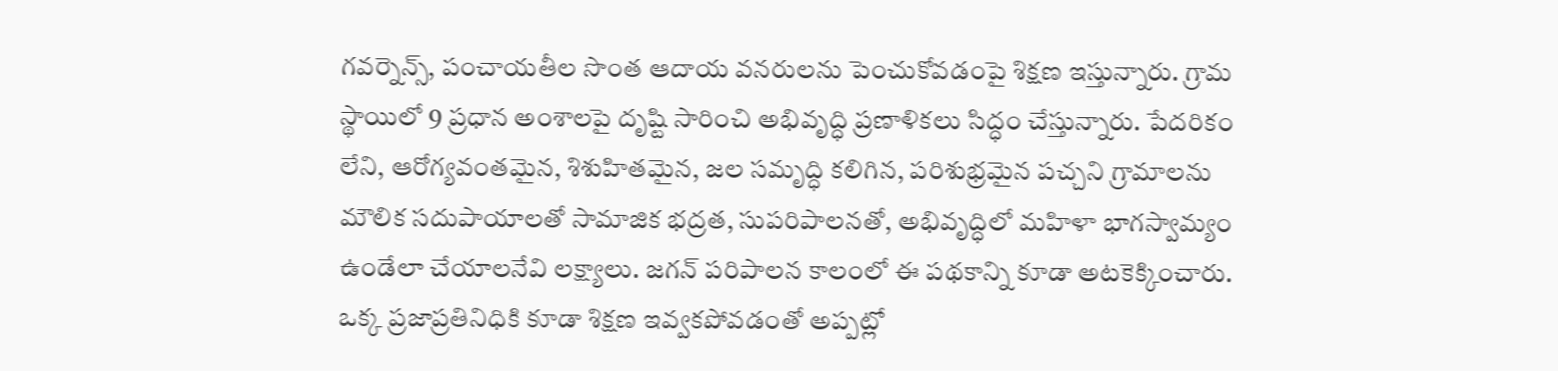గవర్నెన్స్, పంచాయతీల సొంత ఆదాయ వనరులను పెంచుకోవడంపై శిక్షణ ఇస్తున్నారు. గ్రామ స్థాయిలో 9 ప్రధాన అంశాలపై దృష్టి సారించి అభివృద్ధి ప్రణాళికలు సిద్ధం చేస్తున్నారు. పేదరికం లేని, ఆరోగ్యవంతమైన, శిశుహితమైన, జల సమృద్ధి కలిగిన, పరిశుభ్రమైన పచ్చని గ్రామాలను మౌలిక సదుపాయాలతో సామాజిక భద్రత, సుపరిపాలనతో, అభివృద్ధిలో మహిళా భాగస్వామ్యం ఉండేలా చేయాలనేవి లక్ష్యాలు. జగన్ పరిపాలన కాలంలో ఈ పథకాన్ని కూడా అటకెక్కించారు. ఒక్క ప్రజాప్రతినిధికి కూడా శిక్షణ ఇవ్వకపోవడంతో అప్పట్లో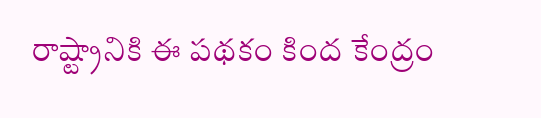రాష్ట్రానికి ఈ పథకం కింద కేంద్రం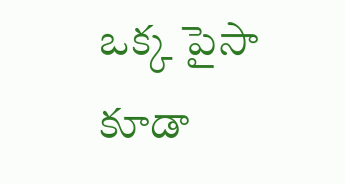ఒక్క పైసా కూడా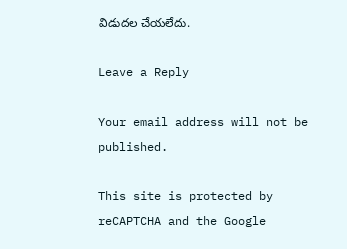విడుదల చేయలేదు.

Leave a Reply

Your email address will not be published.

This site is protected by reCAPTCHA and the Google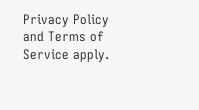Privacy Policy and Terms of Service apply.